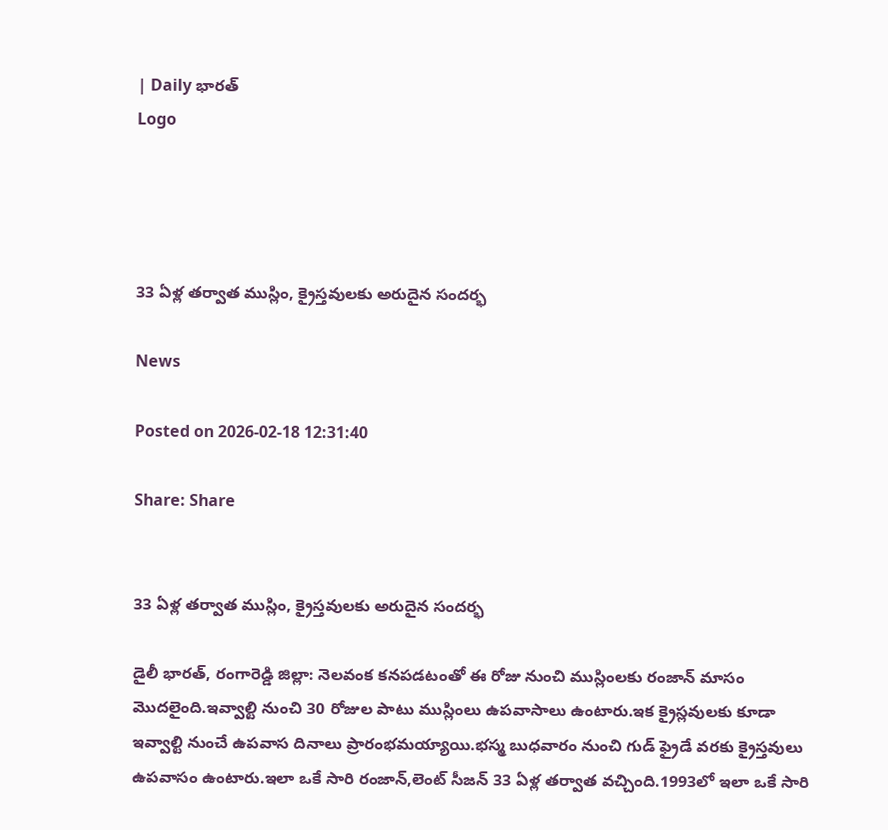| Daily భారత్
Logo




33 ఏళ్ల తర్వాత ముస్లిం, క్రైస్తవులకు అరుదైన సందర్భ

News

Posted on 2026-02-18 12:31:40

Share: Share


33 ఏళ్ల తర్వాత ముస్లిం, క్రైస్తవులకు అరుదైన సందర్భ

డైలీ భారత్, రంగారెడ్డి జిల్లా: నెలవంక కనపడటంతో ఈ రోజు నుంచి ముస్లింలకు రంజాన్ మాసం మొదలైంది.ఇవ్వాల్టి నుంచి 30 రోజుల పాటు ముస్లింలు ఉపవాసాలు ఉంటారు.ఇక క్రైస్లవులకు కూడా ఇవ్వాల్టి నుంచే ఉపవాస దినాలు ప్రారంభమయ్యాయి.భస్మ బుధవారం నుంచి గుడ్ ఫ్రైడే వరకు క్రైస్తవులు ఉపవాసం ఉంటారు.ఇలా ఒకే సారి రంజాన్,లెంట్ సీజన్ 33 ఏళ్ల తర్వాత వచ్చింది.1993లో ఇలా ఒకే సారి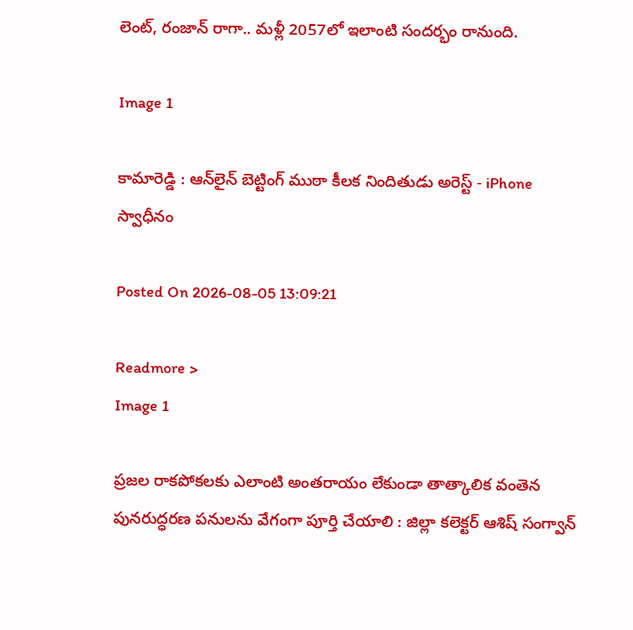లెంట్, రంజాన్ రాగా.. మళ్లీ 2057లో ఇలాంటి సందర్భం రానుంది.

Image 1

కామారెడ్డి : ఆన్‌లైన్ బెట్టింగ్ ముఠా కీలక నిందితుడు అరెస్ట్ - iPhone స్వాధీనం

Posted On 2026-08-05 13:09:21

Readmore >
Image 1

ప్రజల రాకపోకలకు ఎలాంటి అంతరాయం లేకుండా తాత్కాలిక వంతెన పునరుద్ధరణ పనులను వేగంగా పూర్తి చేయాలి : జిల్లా కలెక్టర్ ఆశిష్ సంగ్వాన్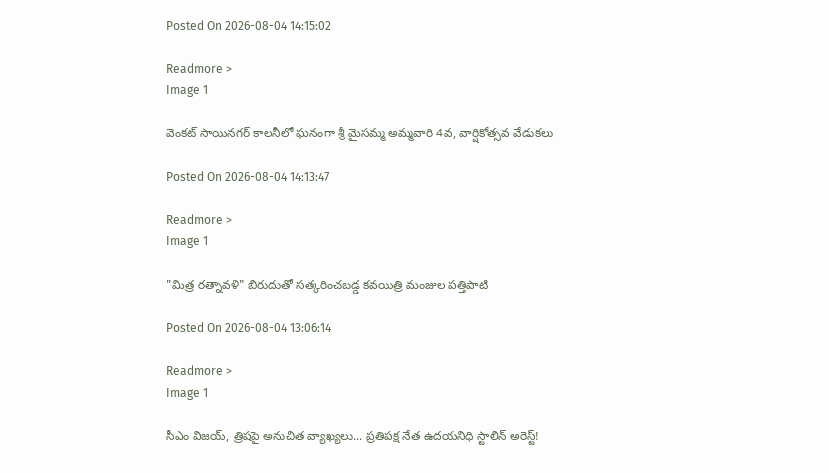Posted On 2026-08-04 14:15:02

Readmore >
Image 1

వెంకట్ సాయినగర్ కాలనీలో ఘనంగా శ్రీ మైసమ్మ అమ్మవారి 4వ, వార్షికోత్సవ వేడుకలు

Posted On 2026-08-04 14:13:47

Readmore >
Image 1

"మిత్ర రత్నావళి" బిరుదుతో సత్కరించబడ్డ కవయిత్రి మంజుల పత్తిపాటి

Posted On 2026-08-04 13:06:14

Readmore >
Image 1

సీఎం విజయ్, త్రిషపై అనుచిత వ్యాఖ్యలు... ప్రతిపక్ష నేత ఉదయనిధి స్టాలిన్ అరెస్ట్!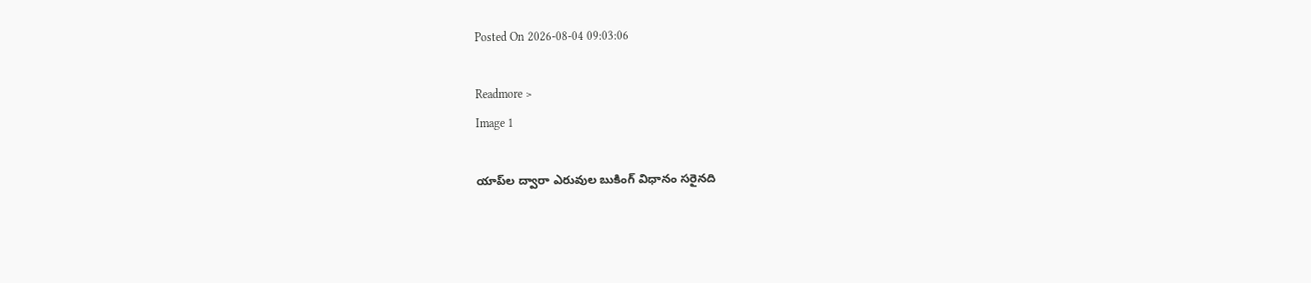Posted On 2026-08-04 09:03:06

Readmore >
Image 1

యాప్‌ల ద్వారా ఎరువుల బుకింగ్ విధానం సరైనది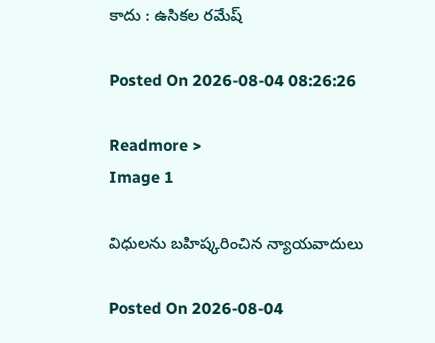కాదు : ఉసికల రమేష్

Posted On 2026-08-04 08:26:26

Readmore >
Image 1

విధులను బహిష్కరించిన న్యాయవాదులు

Posted On 2026-08-04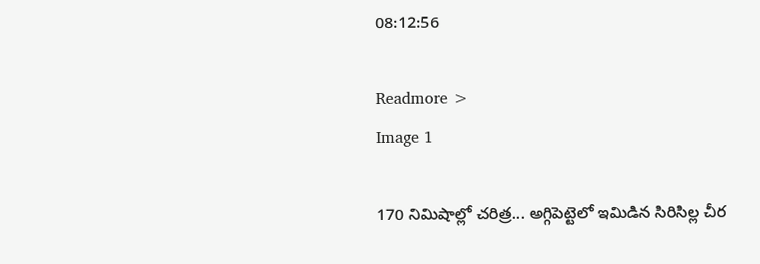08:12:56

Readmore >
Image 1

170 నిమిషాల్లో చరిత్ర... అగ్గిపెట్టెలో ఇమిడిన సిరిసిల్ల చీర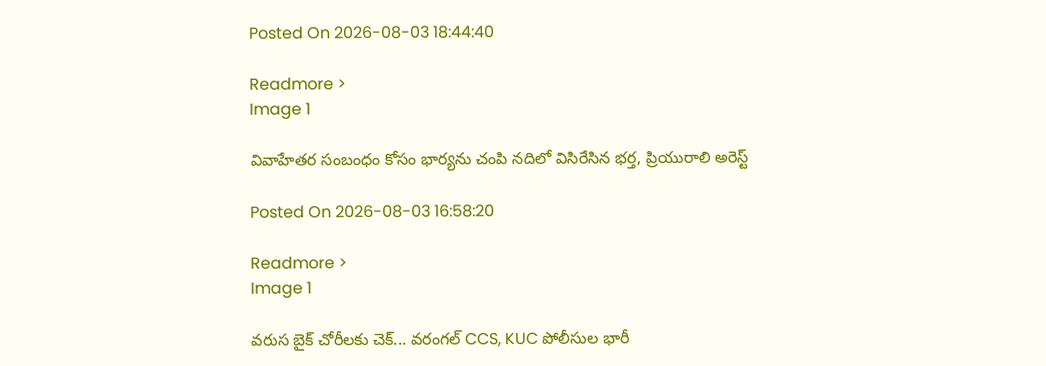Posted On 2026-08-03 18:44:40

Readmore >
Image 1

వివాహేతర సంబంధం కోసం భార్యను చంపి నదిలో విసిరేసిన భర్త, ప్రియురాలి అరెస్ట్

Posted On 2026-08-03 16:58:20

Readmore >
Image 1

వరుస బైక్ చోరీలకు చెక్... వరంగల్ CCS, KUC పోలీసుల భారీ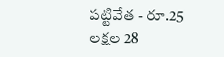పట్టివేత - రూ.25 లక్షల 28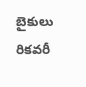బైకులు రికవరీ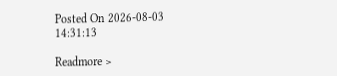Posted On 2026-08-03 14:31:13

Readmore >